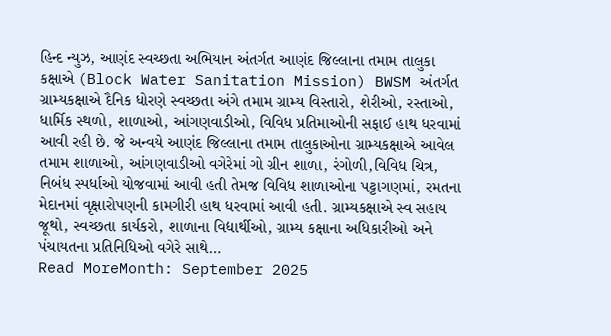હિન્દ ન્યુઝ, આણંદ સ્વચ્છતા અભિયાન અંતર્ગત આણંદ જિલ્લાના તમામ તાલુકા કક્ષાએ (Block Water Sanitation Mission) BWSM અંતર્ગત ગ્રામ્યકક્ષાએ દૈનિક ધોરણે સ્વચ્છતા અંગે તમામ ગ્રામ્ય વિસ્તારો, શેરીઓ, રસ્તાઓ, ધાર્મિક સ્થળો, શાળાઓ, આંગણવાડીઓ, વિવિધ પ્રતિમાઓની સફાઈ હાથ ધરવામાં આવી રહી છે. જે અન્વયે આણંદ જિલ્લાના તમામ તાલુકાઓના ગ્રામ્યકક્ષાએ આવેલ તમામ શાળાઓ, આંગણવાડીઓ વગેરેમાં ગો ગ્રીન શાળા, રંગોળી,વિવિધ ચિત્ર, નિબંધ સ્પર્ધાઓ યોજવામાં આવી હતી તેમજ વિવિધ શાળાઓના પટ્ટાગણમાં, રમતના મેદાનમાં વૃક્ષારોપણની કામગીરી હાથ ધરવામાં આવી હતી. ગ્રામ્યકક્ષાએ સ્વ સહાય જૂથો, સ્વચ્છતા કાર્યકરો, શાળાના વિદ્યાર્થીઓ, ગ્રામ્ય કક્ષાના અધિકારીઓ અને પંચાયતના પ્રતિનિધિઓ વગેરે સાથે…
Read MoreMonth: September 2025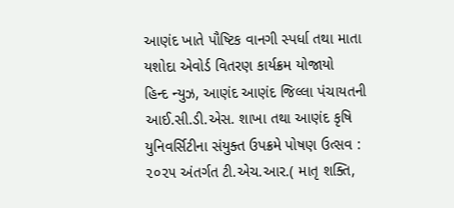આણંદ ખાતે પૌષ્ટિક વાનગી સ્પર્ધા તથા માતા યશોદા એવોર્ડ વિતરણ કાર્યક્રમ યોજાયો
હિન્દ ન્યુઝ, આણંદ આણંદ જિલ્લા પંચાયતની આઈ.સી.ડી.એસ. શાખા તથા આણંદ કૃષિ યુનિવર્સિટીના સંયુક્ત ઉપક્રમે પોષણ ઉત્સવ : ૨૦૨૫ અંતર્ગત ટી.એચ.આર.( માતૃ શક્તિ,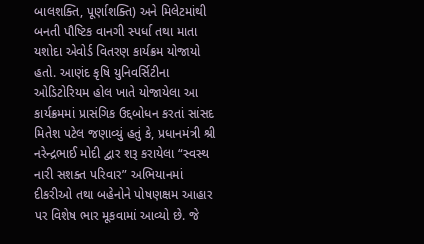બાલશક્તિ, પૂર્ણાશક્તિ) અને મિલેટમાંથી બનતી પૌષ્ટિક વાનગી સ્પર્ધા તથા માતા યશોદા એવોર્ડ વિતરણ કાર્યક્રમ યોજાયો હતો. આણંદ કૃષિ યુનિવર્સિટીના ઓડિટોરિયમ હોલ ખાતે યોજાયેલા આ કાર્યક્રમમાં પ્રાસંગિક ઉદ્દબોધન કરતાં સાંસદ મિતેશ પટેલ જણાવ્યું હતું કે, પ્રધાનમંત્રી શ્રી નરેન્દ્રભાઈ મોદી દ્વાર શરૂ કરાયેલા “સ્વસ્થ નારી સશક્ત પરિવાર” અભિયાનમાં દીકરીઓ તથા બહેનોને પોષણક્ષમ આહાર પર વિશેષ ભાર મૂકવામાં આવ્યો છે. જે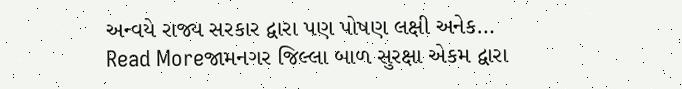અન્વયે રાજ્ય સરકાર દ્વારા પણ પોષણ લક્ષી અનેક…
Read Moreજામનગર જિલ્લા બાળ સુરક્ષા એકમ દ્વારા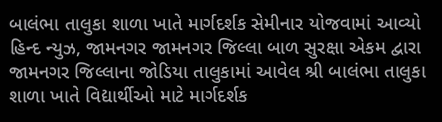બાલંભા તાલુકા શાળા ખાતે માર્ગદર્શક સેમીનાર યોજવામાં આવ્યો
હિન્દ ન્યુઝ, જામનગર જામનગર જિલ્લા બાળ સુરક્ષા એકમ દ્વારા જામનગર જિલ્લાના જોડિયા તાલુકામાં આવેલ શ્રી બાલંભા તાલુકા શાળા ખાતે વિદ્યાર્થીઓ માટે માર્ગદર્શક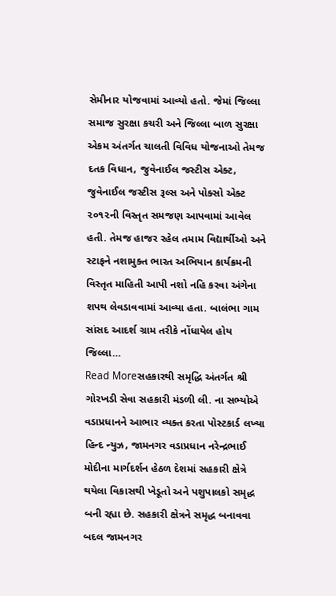સેમીનાર યોજવામાં આવ્યો હતો. જેમાં જિલ્લા સમાજ સુરક્ષા કચરી અને જિલ્લા બાળ સુરક્ષા એકમ અંતર્ગત ચાલતી વિવિધ યોજનાઓ તેમજ દતક વિધાન, જુવેનાઈલ જસ્ટીસ એક્ટ, જુવેનાઈલ જસ્ટીસ રૂલ્સ અને પોક્સો એક્ટ ૨૦૧૨ની વિસ્તૃત સમજણ આપવામાં આવેલ હતી. તેમજ હાજર રહેલ તમામ વિદ્યાર્થીઓ અને સ્ટાફને નશામુક્ત ભારત અભિયાન કાર્યક્રમની વિસ્તૃત માહિતી આપી નશો નહિ કરવા અંગેના શપથ લેવડાવવામાં આવ્યા હતા. બાલંભા ગામ સાંસદ આદર્શ ગ્રામ તરીકે નોંધાયેલ હોય જિલ્લા…
Read Moreસહકારથી સમૃદ્ધિ અંતર્ગત શ્રી ગોરખડી સેવા સહકારી મંડળી લી. ના સભ્યોએ વડાપ્રધાનને આભાર વ્યક્ત કરતા પોસ્ટકાર્ડ લખ્યા
હિન્દ ન્યુઝ, જામનગર વડાપ્રધાન નરેન્દ્રભાઈ મોદીના માર્ગદર્શન હેઠળ દેશમાં સહકારી ક્ષેત્રે થયેલા વિકાસથી ખેડૂતો અને પશુપાલકો સમૃદ્ધ બની રહ્યા છે. સહકારી ક્ષેત્રને સમૃદ્ધ બનાવવા બદલ જામનગર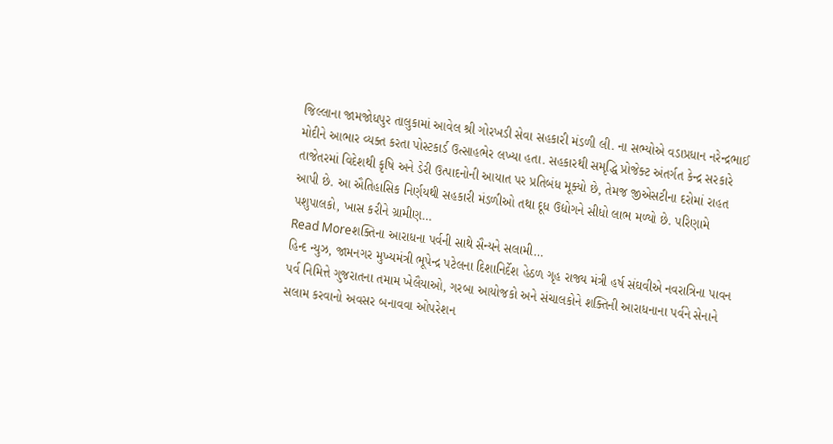જિલ્લાના જામજોધપુર તાલુકામાં આવેલ શ્રી ગોરખડી સેવા સહકારી મંડળી લી. ના સભ્યોએ વડાપ્રધાન નરેન્દ્રભાઈ મોદીને આભાર વ્યક્ત કરતા પોસ્ટકાર્ડ ઉત્સાહભેર લખ્યા હતા. સહકારથી સમૃદ્ધિ પ્રોજેક્ટ અંતર્ગત કેન્દ્ર સરકારે તાજેતરમાં વિદેશથી કૃષિ અને ડેરી ઉત્પાદનોની આયાત પર પ્રતિબંધ મૂક્યો છે, તેમજ જીએસટીના દરોમાં રાહત આપી છે. આ ઐતિહાસિક નિર્ણયથી સહકારી મંડળીઓ તથા દૂધ ઉદ્યોગને સીધો લાભ મળ્યો છે. પરિણામે પશુપાલકો, ખાસ કરીને ગ્રામીણ…
Read Moreશક્તિના આરાધના પર્વની સાથે સૈન્યને સલામી…
હિન્દ ન્યુઝ, જામનગર મુખ્યમંત્રી ભૂપેન્દ્ર પટેલના દિશાનિર્દેશ હેઠળ ગૃહ રાજ્ય મંત્રી હર્ષ સંઘવીએ નવરાત્રિના પાવન પર્વ નિમિત્તે ગુજરાતના તમામ ખેલૈયાઓ, ગરબા આયોજકો અને સંચાલકોને શક્તિની આરાધનાના પર્વને સેનાને સલામ કરવાનો અવસર બનાવવા ઓપરેશન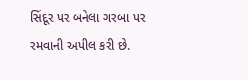સિંદૂર પર બનેલા ગરબા પર રમવાની અપીલ કરી છે.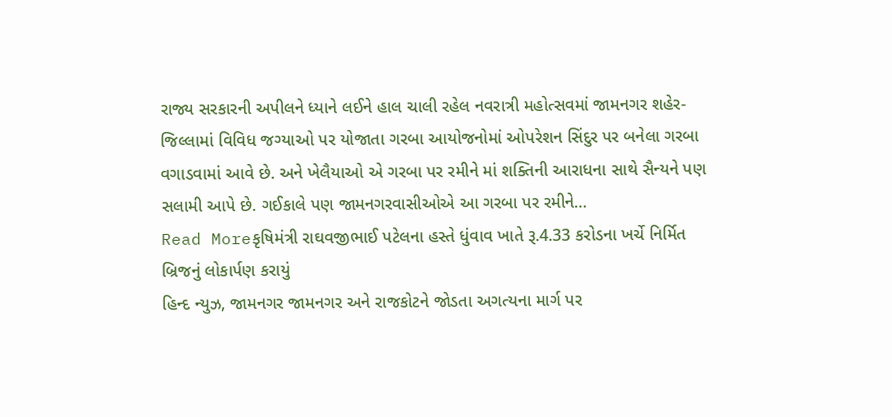રાજ્ય સરકારની અપીલને ધ્યાને લઈને હાલ ચાલી રહેલ નવરાત્રી મહોત્સવમાં જામનગર શહેર-જિલ્લામાં વિવિધ જગ્યાઓ પર યોજાતા ગરબા આયોજનોમાં ઓપરેશન સિંદુર પર બનેલા ગરબા વગાડવામાં આવે છે. અને ખેલૈયાઓ એ ગરબા પર રમીને માં શક્તિની આરાધના સાથે સૈન્યને પણ સલામી આપે છે. ગઈકાલે પણ જામનગરવાસીઓએ આ ગરબા પર રમીને…
Read Moreકૃષિમંત્રી રાઘવજીભાઈ પટેલના હસ્તે ધુંવાવ ખાતે રૂ.4.33 કરોડના ખર્ચે નિર્મિત બ્રિજનું લોકાર્પણ કરાયું
હિન્દ ન્યુઝ, જામનગર જામનગર અને રાજકોટને જોડતા અગત્યના માર્ગ પર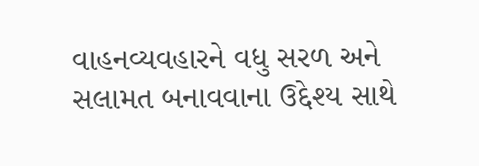વાહનવ્યવહારને વધુ સરળ અને સલામત બનાવવાના ઉદ્દેશ્ય સાથે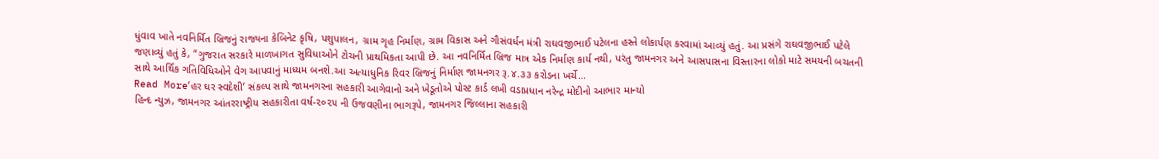ધુંવાવ ખાતે નવનિર્મિત બ્રિજનું રાજ્યના કેબિનેટ કૃષિ, પશુપાલન, ગ્રામ ગૃહ નિર્માણ, ગ્રામ વિકાસ અને ગૌસંવર્ધન મંત્રી રાઘવજીભાઈ પટેલના હસ્તે લોકાર્પણ કરવામાં આવ્યું હતું. આ પ્રસંગે રાઘવજીભાઈ પટેલે જણાવ્યું હતું કે, “ગુજરાત સરકારે માળખાગત સુવિધાઓને ટોચની પ્રાથમિકતા આપી છે. આ નવનિર્મિત બ્રિજ માત્ર એક નિર્માણ કાર્ય નથી, પરંતુ જામનગર અને આસપાસના વિસ્તારના લોકો માટે સમયની બચતની સાથે આર્થિક ગતિવિધિઓને વેગ આપવાનું માધ્યમ બનશે.આ અત્યાધુનિક રિવર બ્રિજનું નિર્માણ જામનગર રૂ.૪.૩૩ કરોડના ખર્ચે…
Read More‘હર ઘર સ્વદેશી’ સંકલ્પ સાથે જામનગરના સહકારી આગેવાનો અને ખેડૂતોએ પોસ્ટ કાર્ડ લખી વડાપ્રધાન નરેન્દ્ર મોદીનો આભાર માન્યો
હિન્દ ન્યુઝ, જામનગર આંતરરાષ્ટ્રીય સહકારીતા વર્ષ-૨૦૨૫ ની ઉજવણીના ભાગરૂપે, જામનગર જિલ્લાના સહકારી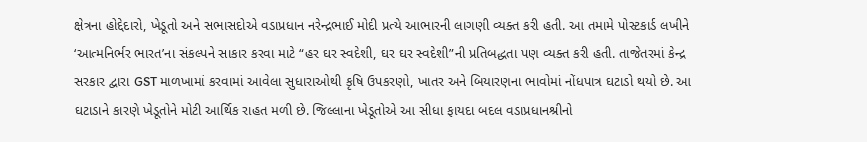ક્ષેત્રના હોદ્દેદારો, ખેડૂતો અને સભાસદોએ વડાપ્રધાન નરેન્દ્રભાઈ મોદી પ્રત્યે આભારની લાગણી વ્યક્ત કરી હતી. આ તમામે પોસ્ટકાર્ડ લખીને ‘આત્મનિર્ભર ભારત’ના સંકલ્પને સાકાર કરવા માટે “હર ઘર સ્વદેશી, ઘર ઘર સ્વદેશી”ની પ્રતિબદ્ધતા પણ વ્યક્ત કરી હતી. તાજેતરમાં કેન્દ્ર સરકાર દ્વારા GST માળખામાં કરવામાં આવેલા સુધારાઓથી કૃષિ ઉપકરણો, ખાતર અને બિયારણના ભાવોમાં નોંધપાત્ર ઘટાડો થયો છે. આ ઘટાડાને કારણે ખેડૂતોને મોટી આર્થિક રાહત મળી છે. જિલ્લાના ખેડૂતોએ આ સીધા ફાયદા બદલ વડાપ્રધાનશ્રીનો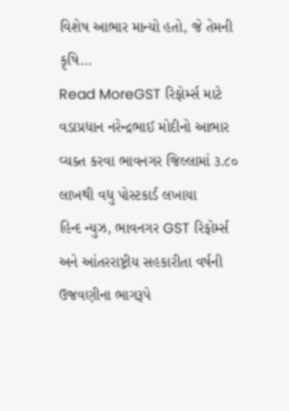વિશેષ આભાર માન્યો હતો, જે તેમની કૃષિ…
Read MoreGST રિફોર્મ્સ માટે વડાપ્રધાન નરેન્દ્રભાઈ મોદીનો આભાર વ્યક્ત કરવા ભાવનગર જિલ્લામાં ૩.૮૦ લાખથી વધુ પોસ્ટકાર્ડ લખાયા
હિન્દ ન્યુઝ, ભાવનગર GST રિફોર્મ્સ અને આંતરરાષ્ટ્રીય સહકારીતા વર્ષની ઉજવણીના ભાગરૂપે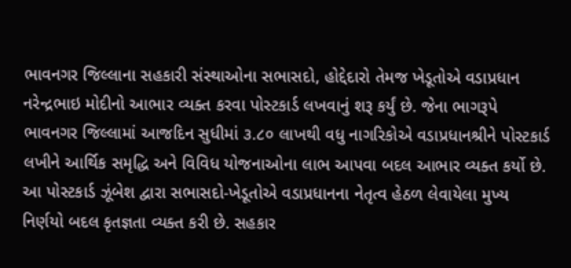ભાવનગર જિલ્લાના સહકારી સંસ્થાઓના સભાસદો, હોદ્દેદારો તેમજ ખેડૂતોએ વડાપ્રધાન નરેન્દ્રભાઇ મોદીનો આભાર વ્યક્ત કરવા પોસ્ટકાર્ડ લખવાનું શરૂ કર્યું છે. જેના ભાગરૂપે ભાવનગર જિલ્લામાં આજદિન સુધીમાં ૩.૮૦ લાખથી વધુ નાગરિકોએ વડાપ્રધાનશ્રીને પોસ્ટકાર્ડ લખીને આર્થિક સમૃદ્ધિ અને વિવિધ યોજનાઓના લાભ આપવા બદલ આભાર વ્યક્ત કર્યો છે. આ પોસ્ટકાર્ડ ઝૂંબેશ દ્વારા સભાસદો-ખેડૂતોએ વડાપ્રધાનના નેતૃત્વ હેઠળ લેવાયેલા મુખ્ય નિર્ણયો બદલ કૃતજ્ઞતા વ્યક્ત કરી છે. સહકાર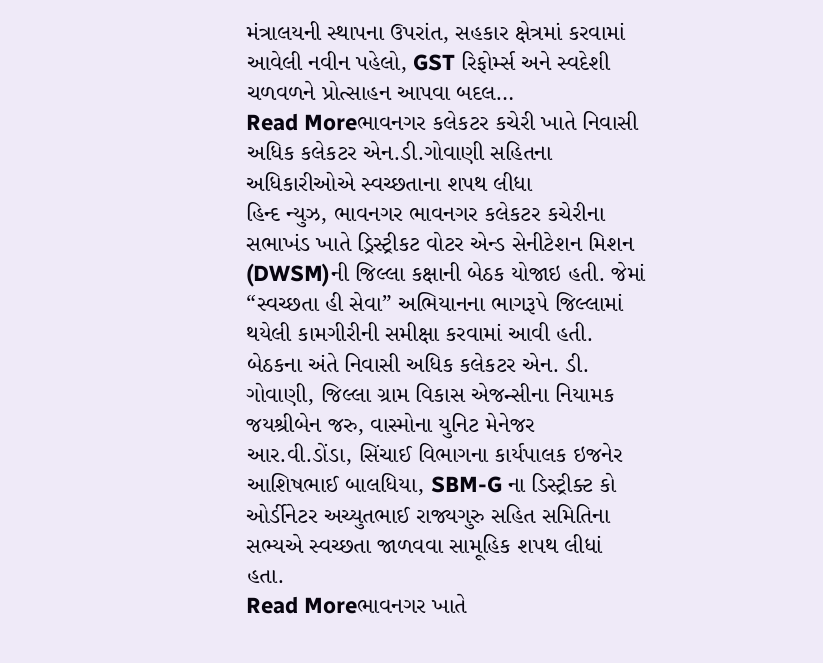મંત્રાલયની સ્થાપના ઉપરાંત, સહકાર ક્ષેત્રમાં કરવામાં આવેલી નવીન પહેલો, GST રિફોર્મ્સ અને સ્વદેશી ચળવળને પ્રોત્સાહન આપવા બદલ…
Read Moreભાવનગર કલેકટર કચેરી ખાતે નિવાસી અધિક કલેકટર એન.ડી.ગોવાણી સહિતના અધિકારીઓએ સ્વચ્છતાના શપથ લીધા
હિન્દ ન્યુઝ, ભાવનગર ભાવનગર કલેકટર કચેરીના સભાખંડ ખાતે ડ્રિસ્ટ્રીકટ વોટર એન્ડ સેનીટેશન મિશન (DWSM)ની જિલ્લા કક્ષાની બેઠક યોજાઇ હતી. જેમાં “સ્વચ્છતા હી સેવા” અભિયાનના ભાગરૂપે જિલ્લામાં થયેલી કામગીરીની સમીક્ષા કરવામાં આવી હતી. બેઠકના અંતે નિવાસી અધિક કલેકટર એન. ડી. ગોવાણી, જિલ્લા ગ્રામ વિકાસ એજન્સીના નિયામક જયશ્રીબેન જરુ, વાસ્મોના યુનિટ મેનેજર આર.વી.ડોંડા, સિંચાઈ વિભાગના કાર્યપાલક ઇજનેર આશિષભાઈ બાલધિયા, SBM-G ના ડિસ્ટ્રીક્ટ કો ઓર્ડીનેટર અચ્યુતભાઈ રાજ્યગુરુ સહિત સમિતિના સભ્યએ સ્વચ્છતા જાળવવા સામૂહિક શપથ લીધાં હતા.
Read Moreભાવનગર ખાતે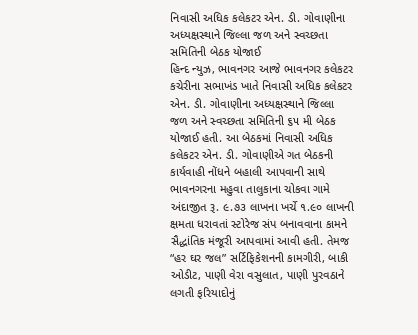નિવાસી અધિક કલેકટર એન. ડી. ગોવાણીના અધ્યક્ષસ્થાને જિલ્લા જળ અને સ્વચ્છતા સમિતિની બેઠક યોજાઈ
હિન્દ ન્યુઝ, ભાવનગર આજે ભાવનગર કલેકટર કચેરીના સભાખંડ ખાતે નિવાસી અધિક કલેકટર એન. ડી. ગોવાણીના અધ્યક્ષસ્થાને જિલ્લા જળ અને સ્વચ્છતા સમિતિની ૬૫ મી બેઠક યોજાઈ હતી. આ બેઠકમાં નિવાસી અધિક કલેકટર એન. ડી. ગોવાણીએ ગત બેઠકની કાર્યવાહી નોંધને બહાલી આપવાની સાથે ભાવનગરના મહુવા તાલુકાના ચોકવા ગામે અંદાજીત રૂ. ૯.૭૩ લાખના ખર્ચે ૧.૯૦ લાખની ક્ષમતા ધરાવતાં સ્ટોરેજ સંપ બનાવવાના કામને સૈદ્ધાંતિક મંજૂરી આપવામાં આવી હતી. તેમજ “હર ઘર જલ” સર્ટિફિકેશનની કામગીરી, બાકી ઓડીટ, પાણી વેરા વસુલાત, પાણી પુરવઠાને લગતી ફરિયાદોનું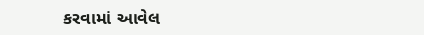કરવામાં આવેલ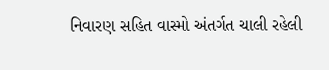નિવારણ સહિત વાસ્મો અંતર્ગત ચાલી રહેલી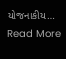યોજનાકીય…
Read More